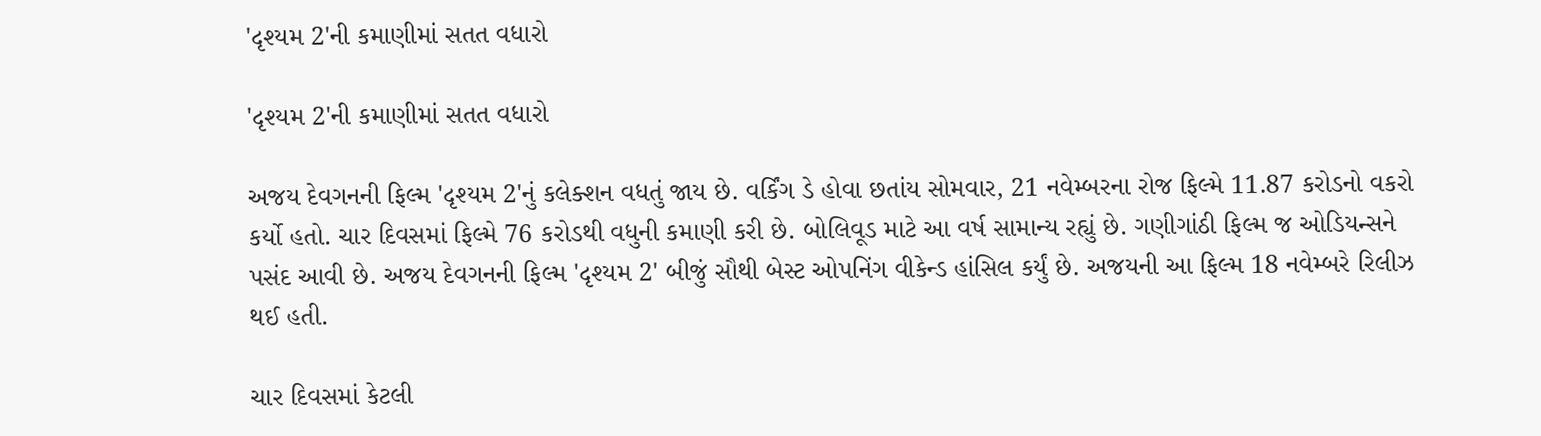'દૃશ્યમ 2'ની કમાણીમાં સતત વધારો

'દૃશ્યમ 2'ની કમાણીમાં સતત વધારો

અજય દેવગનની ફિલ્મ 'દૃશ્યમ 2'નું કલેક્શન વધતું જાય છે. વર્કિંગ ડે હોવા છતાંય સોમવાર, 21 નવેમ્બરના રોજ ફિલ્મે 11.87 કરોડનો વકરો કર્યો હતો. ચાર દિવસમાં ફિલ્મે 76 કરોડથી વધુની કમાણી કરી છે. બોલિવૂડ માટે આ વર્ષ સામાન્ય રહ્યું છે. ગણીગાંઠી ફિલ્મ જ ઓડિયન્સને પસંદ આવી છે. અજય દેવગનની ફિલ્મ 'દૃશ્યમ 2' બીજું સૌથી બેસ્ટ ઓપનિંગ વીકેન્ડ હાંસિલ કર્યું છે. અજયની આ ફિલ્મ 18 નવેમ્બરે રિલીઝ થઈ હતી.

ચાર દિવસમાં કેટલી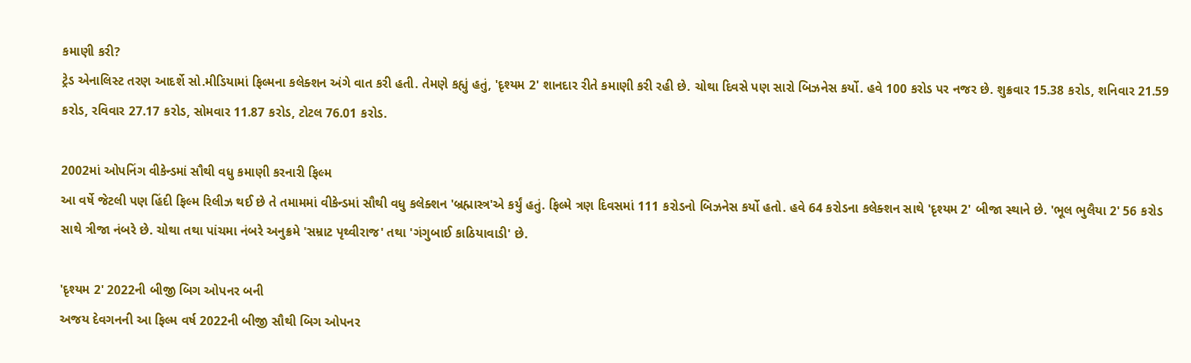કમાણી કરી?
ટ્રેડ એનાલિસ્ટ તરણ આદર્શે સો.મીડિયામાં ફિલ્મના કલેક્શન અંગે વાત કરી હતી. તેમણે કહ્યું હતું, 'દૃશ્યમ 2' શાનદાર રીતે કમાણી કરી રહી છે. ચોથા દિવસે પણ સારો બિઝનેસ કર્યો. હવે 100 કરોડ પર નજર છે. શુક્રવાર 15.38 કરોડ, શનિવાર 21.59 કરોડ, રવિવાર 27.17 કરોડ, સોમવાર 11.87 કરોડ, ટોટલ 76.01 કરોડ.

2002માં ઓપનિંગ વીકેન્ડમાં સૌથી વધુ કમાણી કરનારી ફિલ્મ
આ વર્ષે જેટલી પણ હિંદી ફિલ્મ રિલીઝ થઈ છે તે તમામમાં વીકેન્ડમાં સૌથી વધુ કલેક્શન 'બ્રહ્માસ્ત્ર'એ કર્યું હતું. ફિલ્મે ત્રણ દિવસમાં 111 કરોડનો બિઝનેસ કર્યો હતો. હવે 64 કરોડના કલેક્શન સાથે 'દૃશ્યમ 2' બીજા સ્થાને છે. 'ભૂલ ભુલૈયા 2' 56 કરોડ સાથે ત્રીજા નંબરે છે. ચોથા તથા પાંચમા નંબરે અનુક્રમે 'સમ્રાટ પૃથ્વીરાજ' તથા 'ગંગુબાઈ કાઠિયાવાડી' છે.

'દૃશ્યમ 2' 2022ની બીજી બિગ ઓપનર બની
અજય દેવગનની આ ફિલ્મ વર્ષ 2022ની બીજી સૌથી બિગ ઓપનર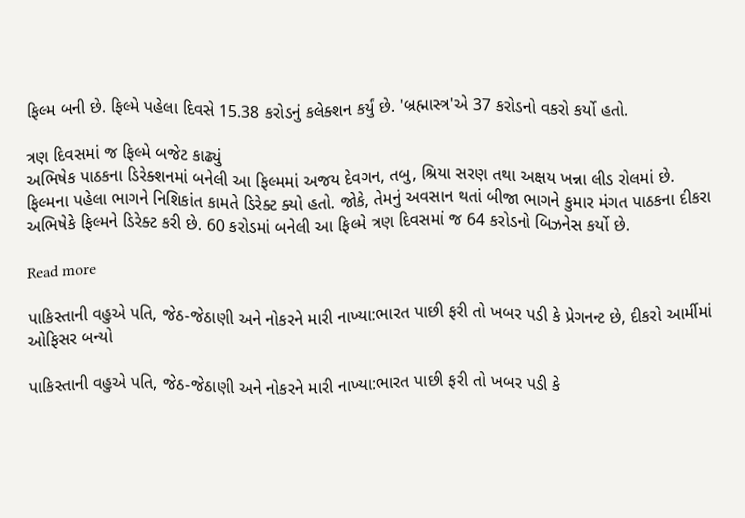ફિલ્મ બની છે. ફિલ્મે પહેલા દિવસે 15.38 કરોડનું કલેક્શન કર્યું છે. 'બ્રહ્માસ્ત્ર'એ 37 કરોડનો વકરો કર્યો હતો.

ત્રણ દિવસમાં જ ફિલ્મે બજેટ કાઢ્યું
અભિષેક પાઠકના ડિરેક્શનમાં બનેલી આ ફિલ્મમાં અજય દેવગન, તબુ, શ્રિયા સરણ તથા અક્ષય ખન્ના લીડ રોલમાં છે. ફિલ્મના પહેલા ભાગને નિશિકાંત કામતે ડિરેક્ટ ક્યો હતો. જોકે, તેમનું અવસાન થતાં બીજા ભાગને કુમાર મંગત પાઠકના દીકરા અભિષેકે ફિલ્મને ડિરેક્ટ કરી છે. 60 કરોડમાં બનેલી આ ફિલ્મે ત્રણ દિવસમાં જ 64 કરોડનો બિઝનેસ કર્યો છે.

Read more

પાકિસ્તાની વહુએ પતિ, જેઠ-જેઠાણી અને નોકરને મારી નાખ્યા:ભારત પાછી ફરી તો ખબર પડી કે પ્રેગનન્ટ છે, દીકરો આર્મીમાં ઓફિસર બન્યો

પાકિસ્તાની વહુએ પતિ, જેઠ-જેઠાણી અને નોકરને મારી નાખ્યા:ભારત પાછી ફરી તો ખબર પડી કે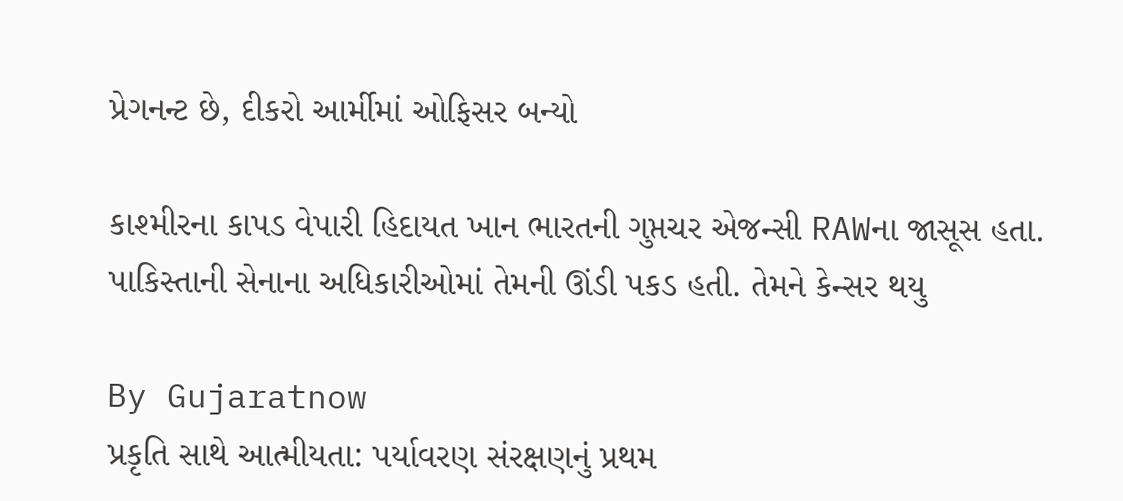પ્રેગનન્ટ છે, દીકરો આર્મીમાં ઓફિસર બન્યો

કાશ્મીરના કાપડ વેપારી હિદાયત ખાન ભારતની ગુપ્તચર એજન્સી RAWના જાસૂસ હતા. પાકિસ્તાની સેનાના અધિકારીઓમાં તેમની ઊંડી પકડ હતી. તેમને કેન્સર થયુ

By Gujaratnow
પ્રકૃતિ સાથે આત્મીયતા: પર્યાવરણ સંરક્ષણનું પ્રથમ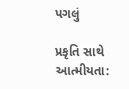પગલું

પ્રકૃતિ સાથે આત્મીયતા: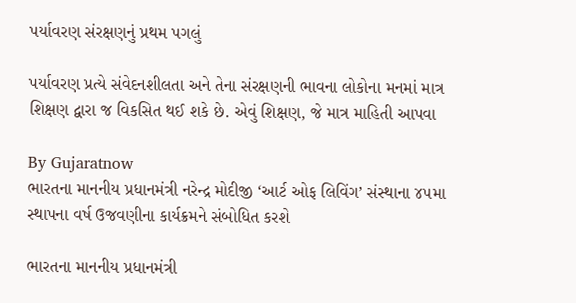પર્યાવરણ સંરક્ષણનું પ્રથમ પગલું

પર્યાવરણ પ્રત્યે સંવેદનશીલતા અને તેના સંરક્ષણની ભાવના લોકોના મનમાં માત્ર શિક્ષણ દ્વારા જ વિકસિત થઈ શકે છે. એવું શિક્ષણ, જે માત્ર માહિતી આપવા

By Gujaratnow
ભારતના માનનીય પ્રધાનમંત્રી નરેન્દ્ર મોદીજી ‘આર્ટ ઓફ લિવિંગ’ સંસ્થાના ૪૫મા સ્થાપના વર્ષ ઉજવણીના કાર્યક્રમને સંબોધિત કરશે

ભારતના માનનીય પ્રધાનમંત્રી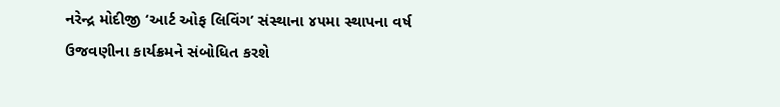નરેન્દ્ર મોદીજી ‘આર્ટ ઓફ લિવિંગ’ સંસ્થાના ૪૫મા સ્થાપના વર્ષ ઉજવણીના કાર્યક્રમને સંબોધિત કરશે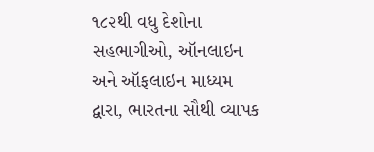૧૮૨થી વધુ દેશોના સહભાગીઓ, ઑનલાઇન અને ઑફલાઇન માધ્યમ દ્વારા, ભારતના સૌથી વ્યાપક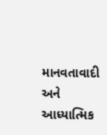માનવતાવાદી અને આધ્યાત્મિક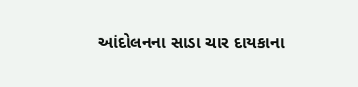આંદોલનના સાડા ચાર દાયકાના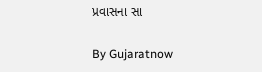પ્રવાસના સા

By Gujaratnow